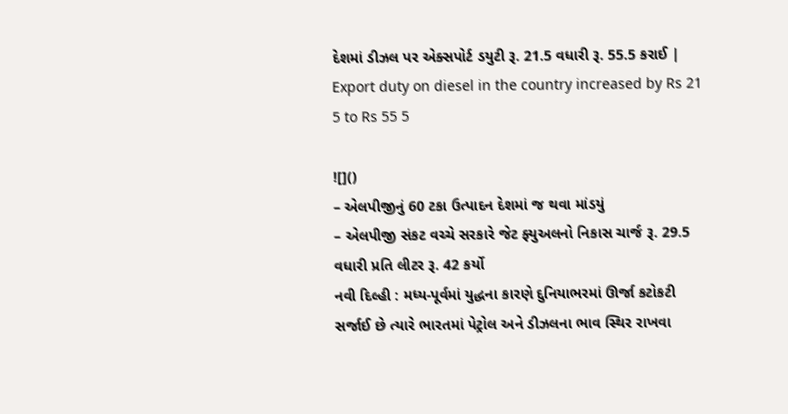દેશમાં ડીઝલ પર એક્સપોર્ટ ડયુટી રૂ. 21.5 વધારી રૂ. 55.5 કરાઈ | Export duty on diesel in the country increased by Rs 21 5 to Rs 55 5

![]()
– એલપીજીનું 60 ટકા ઉત્પાદન દેશમાં જ થવા માંડયું
– એલપીજી સંકટ વચ્ચે સરકારે જેટ ફ્યુઅલનો નિકાસ ચાર્જ રૂ. 29.5 વધારી પ્રતિ લીટર રૂ. 42 કર્યો
નવી દિલ્હી : મધ્ય-પૂર્વમાં યુદ્ધના કારણે દુનિયાભરમાં ઊર્જા કટોકટી સર્જાઈ છે ત્યારે ભારતમાં પેટ્રોલ અને ડીઝલના ભાવ સ્થિર રાખવા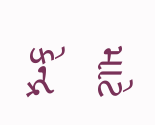માટે કેન્દ્ર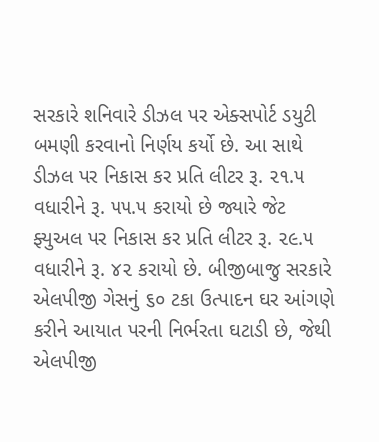સરકારે શનિવારે ડીઝલ પર એક્સપોર્ટ ડયુટી બમણી કરવાનો નિર્ણય કર્યો છે. આ સાથે ડીઝલ પર નિકાસ કર પ્રતિ લીટર રૂ. ૨૧.૫ વધારીને રૂ. ૫૫.૫ કરાયો છે જ્યારે જેટ ફ્યુઅલ પર નિકાસ કર પ્રતિ લીટર રૂ. ૨૯.૫ વધારીને રૂ. ૪૨ કરાયો છે. બીજીબાજુ સરકારે એલપીજી ગેસનું ૬૦ ટકા ઉત્પાદન ઘર આંગણે કરીને આયાત પરની નિર્ભરતા ઘટાડી છે, જેથી એલપીજી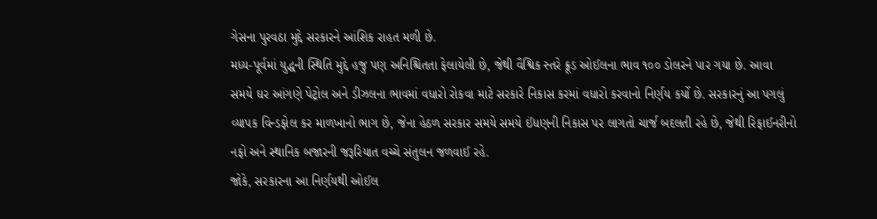ગેસના પુરવઠા મુદ્દે સરકારને આંશિક રાહત મળી છે.
મધ્ય-પૂર્વમાં યુદ્ધની સ્થિતિ મુદ્દે હજુ પણ અનિશ્ચિતતા ફેલાયેલી છે, જેથી વૈશ્વિક સ્તરે ક્રૂડ ઓઈલના ભાવ ૧૦૦ ડોલરને પાર ગયા છે. આવા સમયે ઘર આંગણે પેટ્રોલ અને ડીઝલના ભાવમાં વધારો રોકવા માટે સરકારે નિકાસ કરમાં વધારો કરવાનો નિર્ણય કર્યો છે. સરકારનું આ પગલું વ્યાપક વિન્ડફોલ કર માળખાનો ભાગ છે, જેના હેઠળ સરકાર સમયે સમયે ઈંધણની નિકાસ પર લાગતો ચાર્જ બદલતી રહે છે, જેથી રિફાઈનરીનો નફો અને સ્થાનિક બજારની જરૂરિયાત વચ્ચે સંતુલન જળવાઈ રહે.
જોકે, સરકારના આ નિર્ણયથી ઓઈલ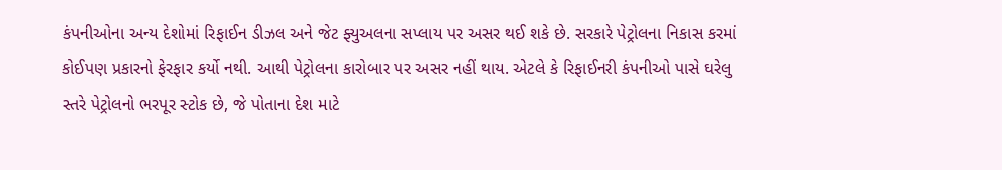કંપનીઓના અન્ય દેશોમાં રિફાઈન ડીઝલ અને જેટ ફ્યુઅલના સપ્લાય પર અસર થઈ શકે છે. સરકારે પેટ્રોલના નિકાસ કરમાં કોઈપણ પ્રકારનો ફેરફાર કર્યો નથી. આથી પેટ્રોલના કારોબાર પર અસર નહીં થાય. એટલે કે રિફાઈનરી કંપનીઓ પાસે ઘરેલુ સ્તરે પેટ્રોલનો ભરપૂર સ્ટોક છે, જે પોતાના દેશ માટે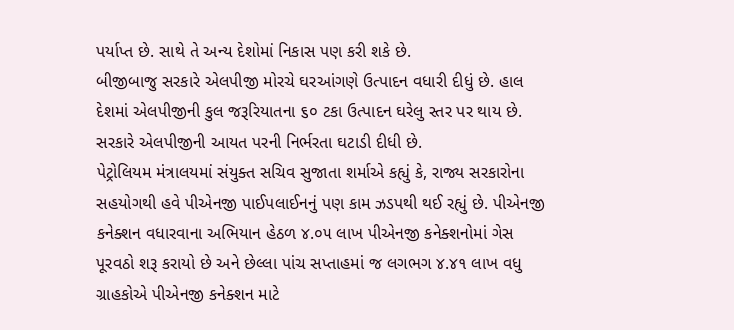પર્યાપ્ત છે. સાથે તે અન્ય દેશોમાં નિકાસ પણ કરી શકે છે.
બીજીબાજુ સરકારે એલપીજી મોરચે ઘરઆંગણે ઉત્પાદન વધારી દીધું છે. હાલ દેશમાં એલપીજીની કુલ જરૂરિયાતના ૬૦ ટકા ઉત્પાદન ઘરેલુ સ્તર પર થાય છે. સરકારે એલપીજીની આયત પરની નિર્ભરતા ઘટાડી દીધી છે.
પેટ્રોલિયમ મંત્રાલયમાં સંયુક્ત સચિવ સુજાતા શર્માએ કહ્યું કે, રાજ્ય સરકારોના સહયોગથી હવે પીએનજી પાઈપલાઈનનું પણ કામ ઝડપથી થઈ રહ્યું છે. પીએનજી કનેક્શન વધારવાના અભિયાન હેઠળ ૪.૦૫ લાખ પીએનજી કનેક્શનોમાં ગેસ પૂરવઠો શરૂ કરાયો છે અને છેલ્લા પાંચ સપ્તાહમાં જ લગભગ ૪.૪૧ લાખ વધુ ગ્રાહકોએ પીએનજી કનેક્શન માટે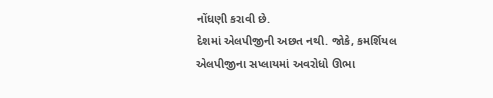નોંધણી કરાવી છે.
દેશમાં એલપીજીની અછત નથી. જોકે, કમર્શિયલ એલપીજીના સપ્લાયમાં અવરોધો ઊભા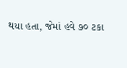થયા હતા, જેમાં હવે ૭૦ ટકા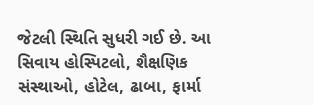જેટલી સ્થિતિ સુધરી ગઈ છે. આ સિવાય હોસ્પિટલો, શૈક્ષણિક સંસ્થાઓ, હોટેલ, ઢાબા, ફાર્મા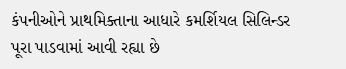કંપનીઓને પ્રાથમિક્તાના આધારે કમર્શિયલ સિલિન્ડર પૂરા પાડવામાં આવી રહ્યા છે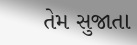તેમ સુજાતા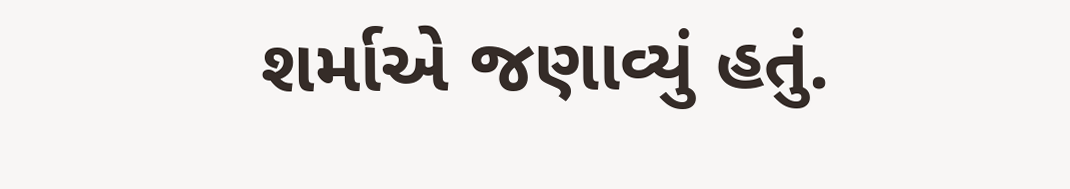શર્માએ જણાવ્યું હતું.